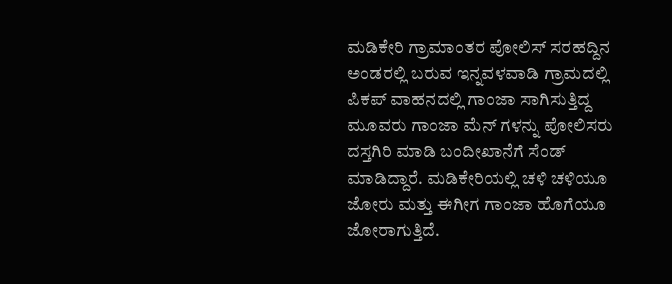ಮಡಿಕೇರಿ ಗ್ರಾಮಾಂತರ ಪೋಲಿಸ್ ಸರಹದ್ದಿನ ಅಂಡರಲ್ಲಿ ಬರುವ ಇನ್ನವಳವಾಡಿ ಗ್ರಾಮದಲ್ಲಿ ಪಿಕಪ್ ವಾಹನದಲ್ಲಿ ಗಾಂಜಾ ಸಾಗಿಸುತ್ತಿದ್ದ ಮೂವರು ಗಾಂಜಾ ಮೆನ್ ಗಳನ್ನು ಪೋಲಿಸರು ದಸ್ತಗಿರಿ ಮಾಡಿ ಬಂದೀಖಾನೆಗೆ ಸೆಂಡ್ ಮಾಡಿದ್ದಾರೆ. ಮಡಿಕೇರಿಯಲ್ಲಿ ಚಳಿ ಚಳಿಯೂ ಜೋರು ಮತ್ತು ಈಗೀಗ ಗಾಂಜಾ ಹೊಗೆಯೂ ಜೋರಾಗುತ್ತಿದೆ.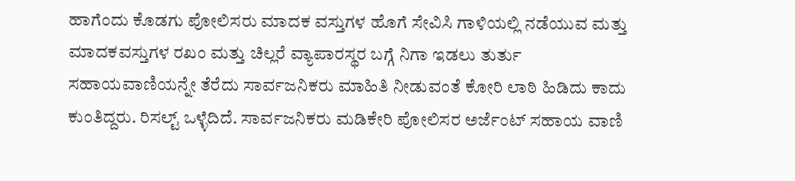ಹಾಗೆಂದು ಕೊಡಗು ಪೋಲಿಸರು ಮಾದಕ ವಸ್ತುಗಳ ಹೊಗೆ ಸೇವಿಸಿ ಗಾಳಿಯಲ್ಲಿ ನಡೆಯುವ ಮತ್ತು ಮಾದಕವಸ್ತುಗಳ ರಖಂ ಮತ್ತು ಚಿಲ್ಲರೆ ವ್ಯಾಪಾರಸ್ಥರ ಬಗ್ಗೆ ನಿಗಾ ಇಡಲು ತುರ್ತು ಸಹಾಯವಾಣಿಯನ್ನೇ ತೆರೆದು ಸಾರ್ವಜನಿಕರು ಮಾಹಿತಿ ನೀಡುವಂತೆ ಕೋರಿ ಲಾಠಿ ಹಿಡಿದು ಕಾದು ಕುಂತಿದ್ದರು. ರಿಸಲ್ಟ್ ಒಳ್ಳೆದಿದೆ. ಸಾರ್ವಜನಿಕರು ಮಡಿಕೇರಿ ಪೋಲಿಸರ ಅರ್ಜೆಂಟ್ ಸಹಾಯ ವಾಣಿ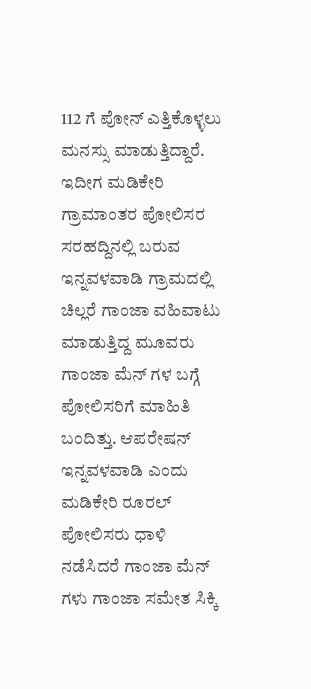112 ಗೆ ಪೋನ್ ಎತ್ತಿಕೊಳ್ಳಲು ಮನಸ್ಸು ಮಾಡುತ್ತಿದ್ದಾರೆ. ಇದೀಗ ಮಡಿಕೇರಿ ಗ್ರಾಮಾಂತರ ಪೋಲಿಸರ ಸರಹದ್ದಿನಲ್ಲಿ ಬರುವ ಇನ್ನವಳವಾಡಿ ಗ್ರಾಮದಲ್ಲಿ ಚಿಲ್ಲರೆ ಗಾಂಜಾ ವಹಿವಾಟು ಮಾಡುತ್ತಿದ್ದ ಮೂವರು ಗಾಂಜಾ ಮೆನ್ ಗಳ ಬಗ್ಗೆ ಪೋಲಿಸರಿಗೆ ಮಾಹಿತಿ ಬಂದಿತ್ತು. ಆಪರೇಷನ್ ಇನ್ನವಳವಾಡಿ ಎಂದು ಮಡಿಕೇರಿ ರೂರಲ್ ಪೋಲಿಸರು ಧಾಳಿ ನಡೆಸಿದರೆ ಗಾಂಜಾ ಮೆನ್ ಗಳು ಗಾಂಜಾ ಸಮೇತ ಸಿಕ್ಕಿ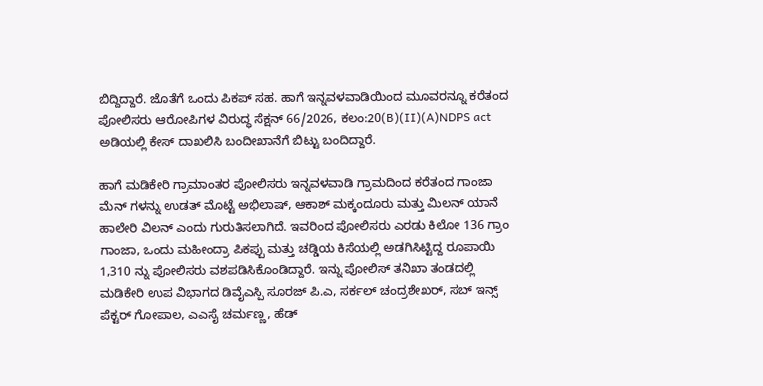ಬಿದ್ದಿದ್ದಾರೆ. ಜೊತೆಗೆ ಒಂದು ಪಿಕಪ್ ಸಹ. ಹಾಗೆ ಇನ್ನವಳವಾಡಿಯಿಂದ ಮೂವರನ್ನೂ ಕರೆತಂದ ಪೋಲಿಸರು ಆರೋಪಿಗಳ ವಿರುದ್ಧ ಸೆಕ್ಷನ್ 66/2026, ಕಲಂ:20(B)(II)(A)NDPS act ಅಡಿಯಲ್ಲಿ ಕೇಸ್ ದಾಖಲಿಸಿ ಬಂದೀಖಾನೆಗೆ ಬಿಟ್ಟು ಬಂದಿದ್ದಾರೆ.

ಹಾಗೆ ಮಡಿಕೇರಿ ಗ್ರಾಮಾಂತರ ಪೋಲಿಸರು ಇನ್ನವಳವಾಡಿ ಗ್ರಾಮದಿಂದ ಕರೆತಂದ ಗಾಂಜಾ ಮೆನ್ ಗಳನ್ನು ಉಡತ್ ಮೊಟ್ಟೆ ಅಭಿಲಾಷ್, ಆಕಾಶ್ ಮಕ್ಕಂದೂರು ಮತ್ತು ಮಿಲನ್ ಯಾನೆ ಹಾಲೇರಿ ವಿಲನ್ ಎಂದು ಗುರುತಿಸಲಾಗಿದೆ. ಇವರಿಂದ ಪೋಲಿಸರು ಎರಡು ಕಿಲೋ 136 ಗ್ರಾಂ ಗಾಂಜಾ, ಒಂದು ಮಹೀಂದ್ರಾ ಪಿಕಪ್ಪು ಮತ್ತು ಚಡ್ಡಿಯ ಕಿಸೆಯಲ್ಲಿ ಅಡಗಿಸಿಟ್ಟಿದ್ದ ರೂಪಾಯಿ 1,310 ನ್ನು ಪೋಲಿಸರು ವಶಪಡಿಸಿಕೊಂಡಿದ್ದಾರೆ. ಇನ್ನು ಪೋಲಿಸ್ ತನಿಖಾ ತಂಡದಲ್ಲಿ ಮಡಿಕೇರಿ ಉಪ ವಿಭಾಗದ ಡಿವೈಎಸ್ಪಿ ಸೂರಜ್ ಪಿ.ಎ, ಸರ್ಕಲ್ ಚಂದ್ರಶೇಖರ್, ಸಬ್ ಇನ್ಸ್ ಪೆಕ್ಟರ್ ಗೋಪಾಲ, ಎಎಸೈ ಚರ್ಮಣ್ಣ, ಹೆಡ್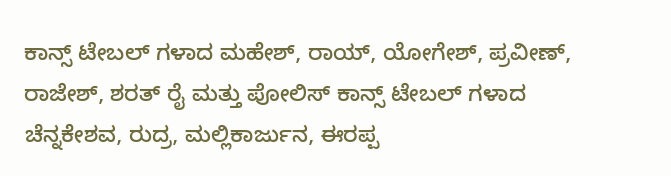ಕಾನ್ಸ್ ಟೇಬಲ್ ಗಳಾದ ಮಹೇಶ್, ರಾಯ್, ಯೋಗೇಶ್, ಪ್ರವೀಣ್, ರಾಜೇಶ್, ಶರತ್ ರೈ ಮತ್ತು ಪೋಲಿಸ್ ಕಾನ್ಸ್ ಟೇಬಲ್ ಗಳಾದ ಚೆನ್ನಕೇಶವ, ರುದ್ರ, ಮಲ್ಲಿಕಾರ್ಜುನ, ಈರಪ್ಪ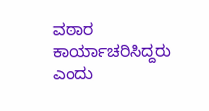ವಠಾರ ಕಾರ್ಯಾಚರಿಸಿದ್ದರು ಎಂದು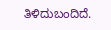ತಿಳಿದುಬಂದಿದೆ.